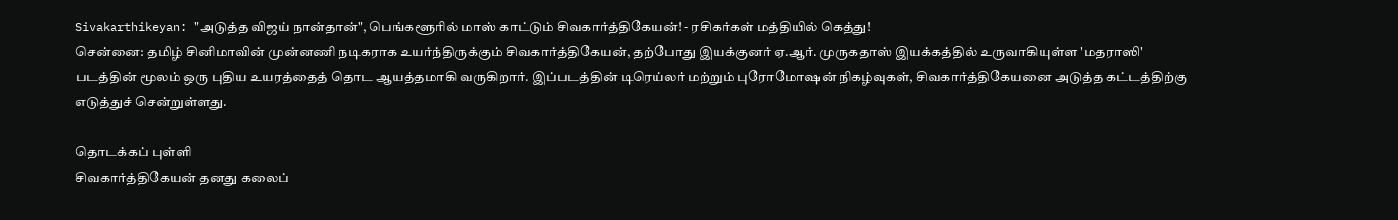Sivakarthikeyan: "அடுத்த விஜய் நான்தான்", பெங்களூரில் மாஸ் காட்டும் சிவகார்த்திகேயன்! - ரசிகர்கள் மத்தியில் கெத்து!
சென்னை: தமிழ் சினிமாவின் முன்னணி நடிகராக உயர்ந்திருக்கும் சிவகார்த்திகேயன், தற்போது இயக்குனர் ஏ.ஆர். முருகதாஸ் இயக்கத்தில் உருவாகியுள்ள 'மதராஸி' படத்தின் மூலம் ஒரு புதிய உயரத்தைத் தொட ஆயத்தமாகி வருகிறார். இப்படத்தின் டிரெய்லர் மற்றும் புரோமோஷன் நிகழ்வுகள், சிவகார்த்திகேயனை அடுத்த கட்டத்திற்கு எடுத்துச் சென்றுள்ளது.

தொடக்கப் புள்ளி
சிவகார்த்திகேயன் தனது கலைப்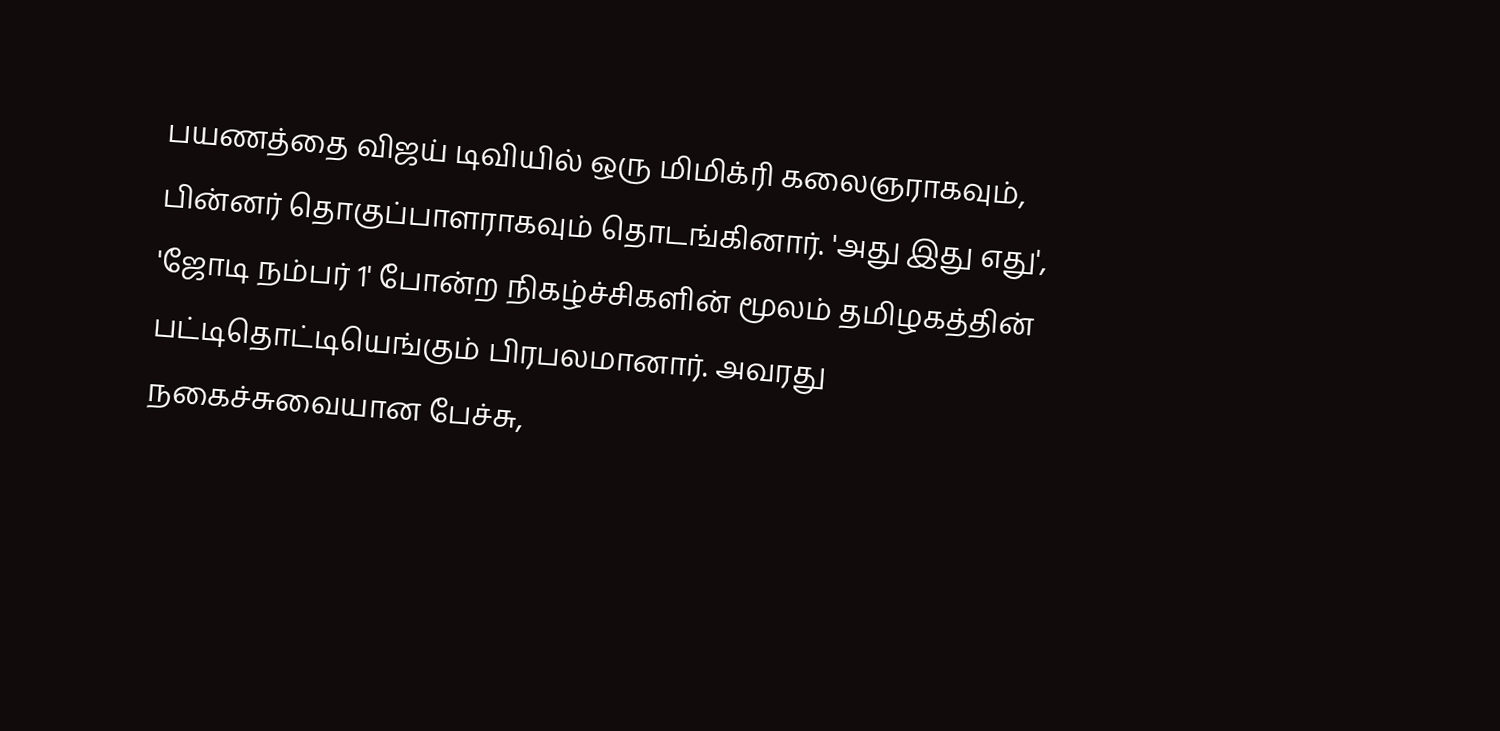பயணத்தை விஜய் டிவியில் ஒரு மிமிக்ரி கலைஞராகவும், பின்னர் தொகுப்பாளராகவும் தொடங்கினார். 'அது இது எது', 'ஜோடி நம்பர் 1' போன்ற நிகழ்ச்சிகளின் மூலம் தமிழகத்தின் பட்டிதொட்டியெங்கும் பிரபலமானார். அவரது நகைச்சுவையான பேச்சு,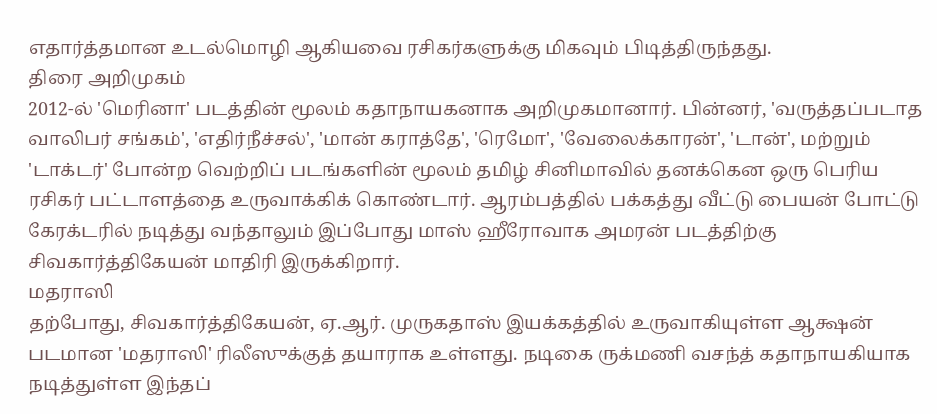எதார்த்தமான உடல்மொழி ஆகியவை ரசிகர்களுக்கு மிகவும் பிடித்திருந்தது.
திரை அறிமுகம்
2012-ல் 'மெரினா' படத்தின் மூலம் கதாநாயகனாக அறிமுகமானார். பின்னர், 'வருத்தப்படாத வாலிபர் சங்கம்', 'எதிர்நீச்சல்', 'மான் கராத்தே', 'ரெமோ', 'வேலைக்காரன்', 'டான்', மற்றும் 'டாக்டர்' போன்ற வெற்றிப் படங்களின் மூலம் தமிழ் சினிமாவில் தனக்கென ஒரு பெரிய ரசிகர் பட்டாளத்தை உருவாக்கிக் கொண்டார். ஆரம்பத்தில் பக்கத்து வீட்டு பையன் போட்டு கேரக்டரில் நடித்து வந்தாலும் இப்போது மாஸ் ஹீரோவாக அமரன் படத்திற்கு சிவகார்த்திகேயன் மாதிரி இருக்கிறார்.
மதராஸி
தற்போது, சிவகார்த்திகேயன், ஏ.ஆர். முருகதாஸ் இயக்கத்தில் உருவாகியுள்ள ஆக்ஷன் படமான 'மதராஸி' ரிலீஸுக்குத் தயாராக உள்ளது. நடிகை ருக்மணி வசந்த் கதாநாயகியாக நடித்துள்ள இந்தப்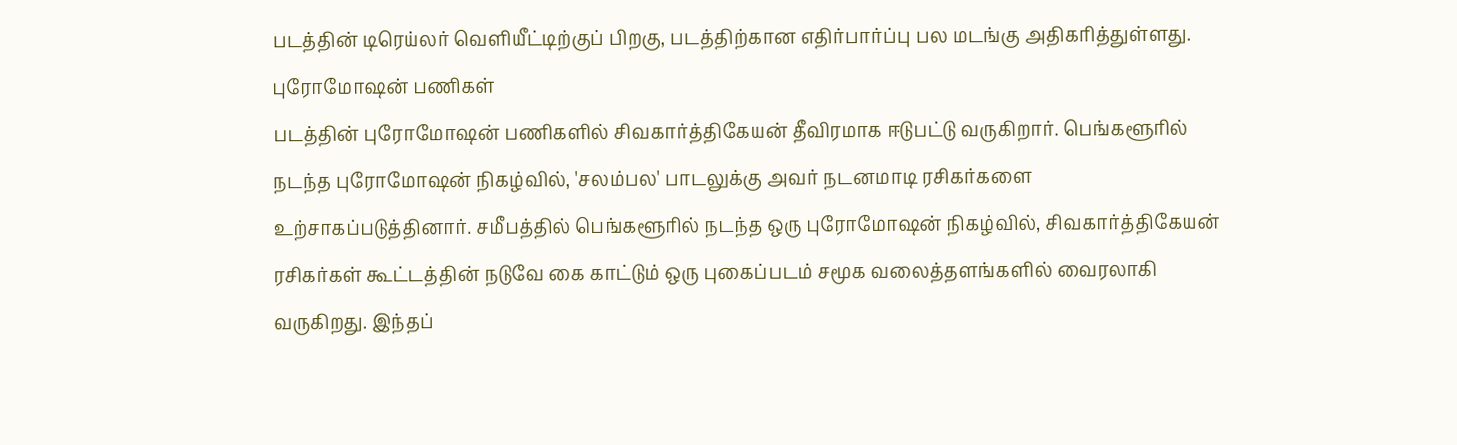படத்தின் டிரெய்லர் வெளியீட்டிற்குப் பிறகு, படத்திற்கான எதிர்பார்ப்பு பல மடங்கு அதிகரித்துள்ளது.
புரோமோஷன் பணிகள்
படத்தின் புரோமோஷன் பணிகளில் சிவகார்த்திகேயன் தீவிரமாக ஈடுபட்டு வருகிறார். பெங்களூரில் நடந்த புரோமோஷன் நிகழ்வில், 'சலம்பல' பாடலுக்கு அவர் நடனமாடி ரசிகர்களை உற்சாகப்படுத்தினார். சமீபத்தில் பெங்களூரில் நடந்த ஒரு புரோமோஷன் நிகழ்வில், சிவகார்த்திகேயன் ரசிகர்கள் கூட்டத்தின் நடுவே கை காட்டும் ஒரு புகைப்படம் சமூக வலைத்தளங்களில் வைரலாகி வருகிறது. இந்தப்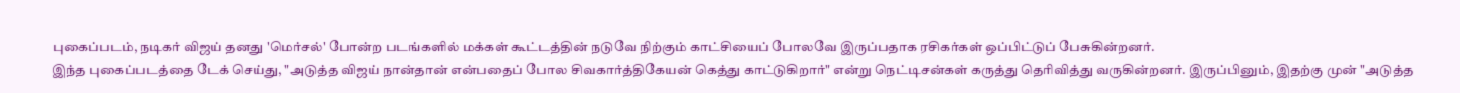புகைப்படம், நடிகர் விஜய் தனது 'மெர்சல்' போன்ற படங்களில் மக்கள் கூட்டத்தின் நடுவே நிற்கும் காட்சியைப் போலவே இருப்பதாக ரசிகர்கள் ஒப்பிட்டுப் பேசுகின்றனர்.
இந்த புகைப்படத்தை டேக் செய்து, "அடுத்த விஜய் நான்தான் என்பதைப் போல சிவகார்த்திகேயன் கெத்து காட்டுகிறார்" என்று நெட்டிசன்கள் கருத்து தெரிவித்து வருகின்றனர். இருப்பினும், இதற்கு முன் "அடுத்த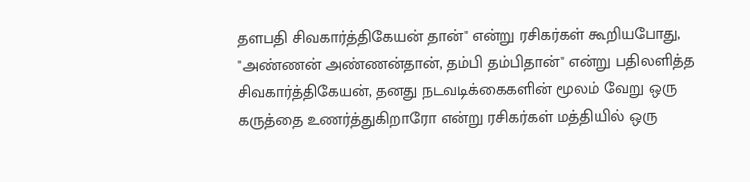தளபதி சிவகார்த்திகேயன் தான்" என்று ரசிகர்கள் கூறியபோது, "அண்ணன் அண்ணன்தான், தம்பி தம்பிதான்" என்று பதிலளித்த சிவகார்த்திகேயன், தனது நடவடிக்கைகளின் மூலம் வேறு ஒரு கருத்தை உணர்த்துகிறாரோ என்று ரசிகர்கள் மத்தியில் ஒரு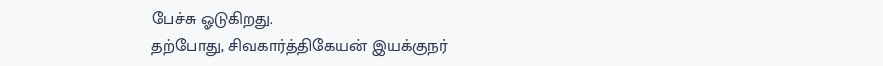பேச்சு ஓடுகிறது.
தற்போது, சிவகார்த்திகேயன் இயக்குநர்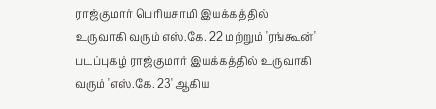ராஜ்குமார் பெரியசாமி இயக்கத்தில் உருவாகி வரும் எஸ்.கே. 22 மற்றும் 'ரங்கூன்' படப்புகழ் ராஜ்குமார் இயக்கத்தில் உருவாகி வரும் 'எஸ்.கே. 23' ஆகிய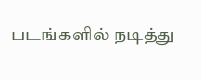படங்களில் நடித்து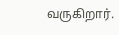வருகிறார்.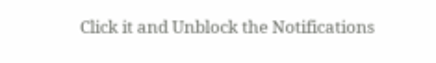Click it and Unblock the Notifications